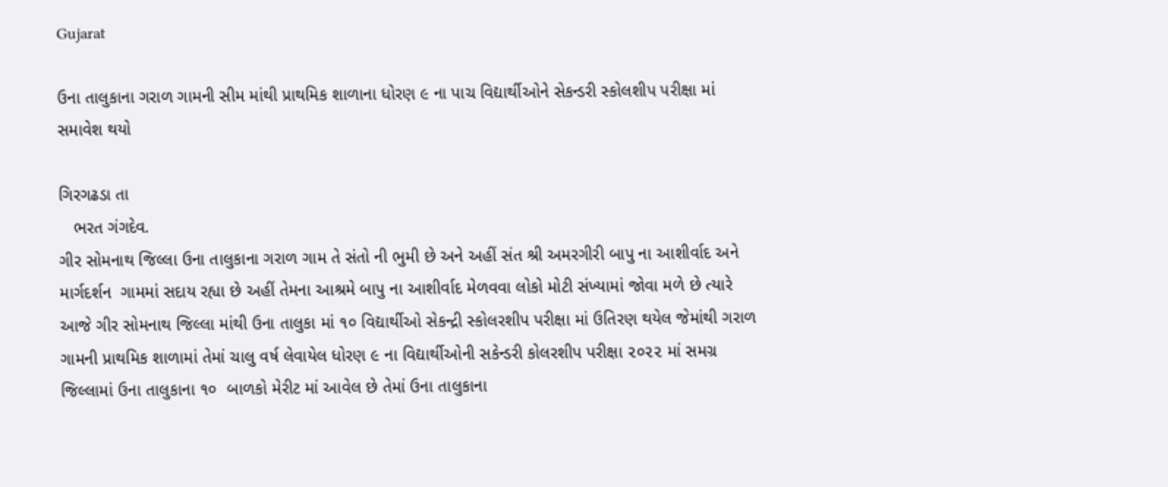Gujarat

ઉના તાલુકાના ગરાળ ગામની સીમ માંથી પ્રાથમિક શાળાના ધોરણ ૯ ના પાચ વિદ્યાર્થીઓને સેકન્ડરી સ્કોલશીપ પરીક્ષા માં સમાવેશ થયો

ગિરગઢડા તા
   ભરત ગંગદેવ.
ગીર સોમનાથ જિલ્લા ઉના તાલુકાના ગરાળ ગામ તે સંતો ની ભુમી છે અને અહીં સંત શ્રી અમરગીરી બાપુ ના આશીર્વાદ અને માર્ગદર્શન  ગામમાં સદાય રહ્યા છે અહીં તેમના આશ્રમે બાપુ ના આશીર્વાદ મેળવવા લોકો મોટી સંખ્યામાં જોવા મળે છે ત્યારે આજે ગીર સોમનાથ જિલ્લા માંથી ઉના તાલુકા માં ૧૦ વિદ્યાર્થીઓ સેકન્દ્રી સ્કોલરશીપ પરીક્ષા માં ઉતિરણ થયેલ જેમાંથી ગરાળ ગામની પ્રાથમિક શાળામાં તેમાં ચાલુ વર્ષ લેવાયેલ ધોરણ ૯ ના વિદ્યાર્થીઓની સકેન્ડરી કોલરશીપ પરીક્ષા ૨૦૨૨ માં સમગ્ર જિલ્લામાં ઉના તાલુકાના ૧૦  બાળકો મેરીટ માં આવેલ છે તેમાં ઉના તાલુકાના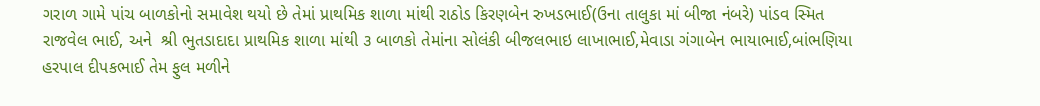ગરાળ ગામે પાંચ બાળકોનો સમાવેશ થયો છે તેમાં પ્રાથમિક શાળા માંથી રાઠોડ કિરણબેન રુખડભાઈ(ઉના તાલુકા માં બીજા નંબરે) પાંડવ સ્મિત રાજવેલ ભાઈ, અને  શ્રી ભુતડાદાદા પ્રાથમિક શાળા માંથી ૩ બાળકો તેમાંના સોલંકી બીજલભાઇ લાખાભાઈ,મેવાડા ગંગાબેન ભાયાભાઈ,બાંભણિયા હરપાલ દીપકભાઈ તેમ ફુલ મળીને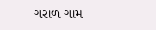ગરાળ ગામ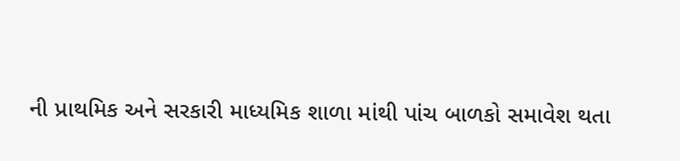ની પ્રાથમિક અને સરકારી માધ્યમિક શાળા માંથી પાંચ બાળકો સમાવેશ થતા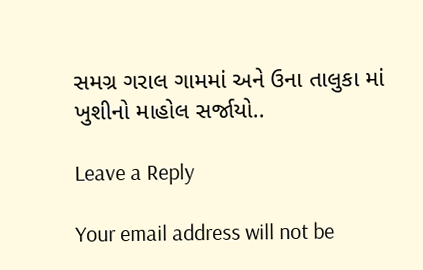સમગ્ર ગરાલ ગામમાં અને ઉના તાલુકા માં ખુશીનો માહોલ સર્જાયો..

Leave a Reply

Your email address will not be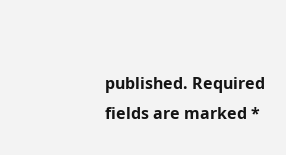published. Required fields are marked *